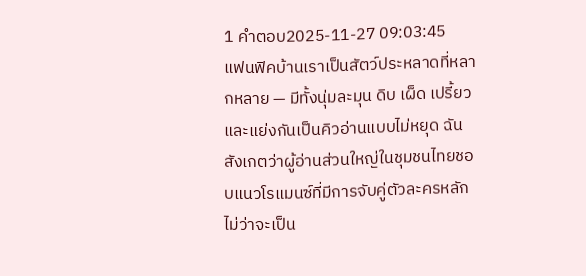1 คำตอบ2025-11-27 09:03:45
แฟนฟิคบ้านเราเป็นสัตว์ประหลาดที่หลากหลาย — มีทั้งนุ่มละมุน ดิบ เผ็ด เปรี้ยว และแย่งกันเป็นคิวอ่านแบบไม่หยุด ฉันสังเกตว่าผู้อ่านส่วนใหญ่ในชุมชนไทยชอบแนวโรแมนซ์ที่มีการจับคู่ตัวละครหลัก ไม่ว่าจะเป็น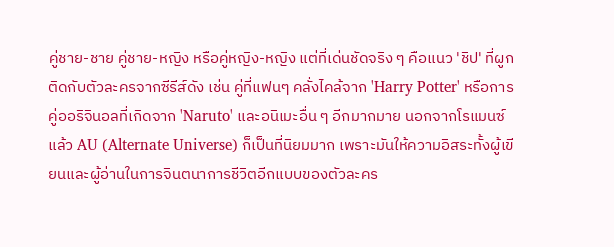คู่ชาย-ชาย คู่ชาย-หญิง หรือคู่หญิง-หญิง แต่ที่เด่นชัดจริง ๆ คือแนว 'ชิป' ที่ผูกติดกับตัวละครจากซีรีส์ดัง เช่น คู่ที่แฟนๆ คลั่งไคล้จาก 'Harry Potter' หรือการคู่ออริจินอลที่เกิดจาก 'Naruto' และอนิเมะอื่น ๆ อีกมากมาย นอกจากโรแมนซ์แล้ว AU (Alternate Universe) ก็เป็นที่นิยมมาก เพราะมันให้ความอิสระทั้งผู้เขียนและผู้อ่านในการจินตนาการชีวิตอีกแบบของตัวละคร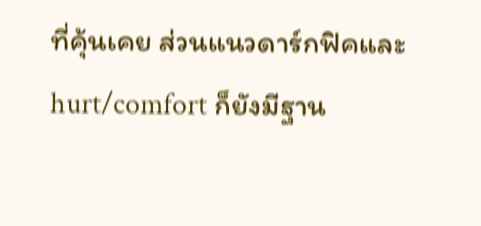ที่คุ้นเคย ส่วนแนวดาร์กฟิคและ hurt/comfort ก็ยังมีฐาน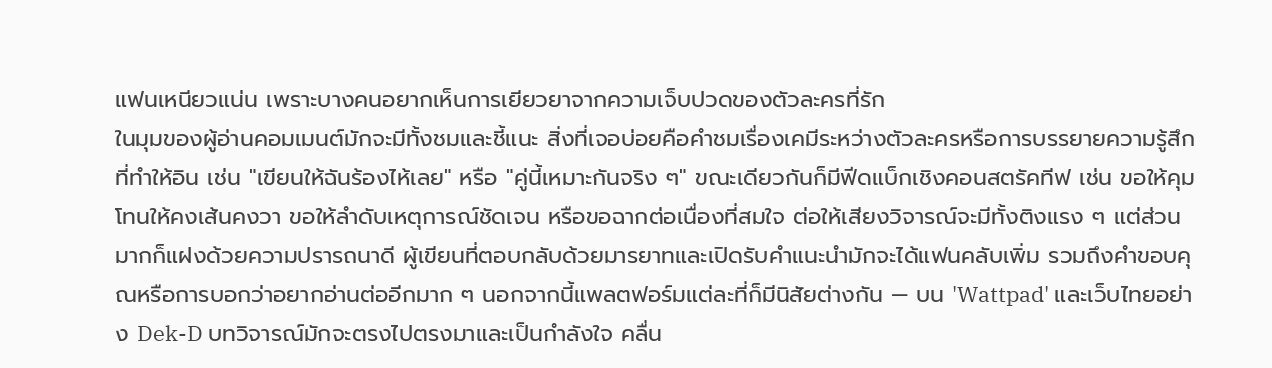แฟนเหนียวแน่น เพราะบางคนอยากเห็นการเยียวยาจากความเจ็บปวดของตัวละครที่รัก
ในมุมของผู้อ่านคอมเมนต์มักจะมีทั้งชมและชี้แนะ สิ่งที่เจอบ่อยคือคำชมเรื่องเคมีระหว่างตัวละครหรือการบรรยายความรู้สึกที่ทำให้อิน เช่น "เขียนให้ฉันร้องไห้เลย" หรือ "คู่นี้เหมาะกันจริง ๆ" ขณะเดียวกันก็มีฟีดแบ็กเชิงคอนสตรัคทีฟ เช่น ขอให้คุมโทนให้คงเส้นคงวา ขอให้ลำดับเหตุการณ์ชัดเจน หรือขอฉากต่อเนื่องที่สมใจ ต่อให้เสียงวิจารณ์จะมีทั้งติงแรง ๆ แต่ส่วนมากก็แฝงด้วยความปรารถนาดี ผู้เขียนที่ตอบกลับด้วยมารยาทและเปิดรับคำแนะนำมักจะได้แฟนคลับเพิ่ม รวมถึงคำขอบคุณหรือการบอกว่าอยากอ่านต่ออีกมาก ๆ นอกจากนี้แพลตฟอร์มแต่ละที่ก็มีนิสัยต่างกัน — บน 'Wattpad' และเว็บไทยอย่าง Dek-D บทวิจารณ์มักจะตรงไปตรงมาและเป็นกำลังใจ คลื่น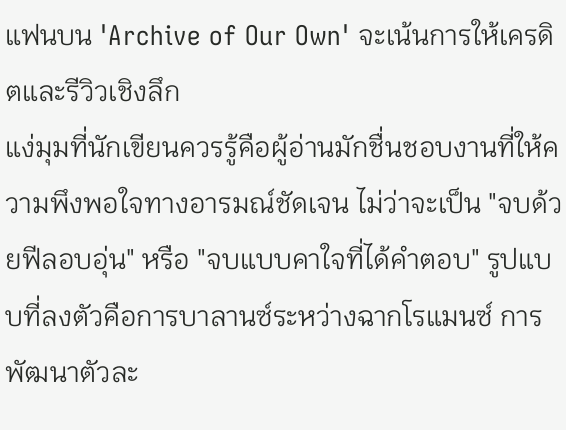แฟนบน 'Archive of Our Own' จะเน้นการให้เครดิตและรีวิวเชิงลึก
แง่มุมที่นักเขียนควรรู้คือผู้อ่านมักชื่นชอบงานที่ให้ความพึงพอใจทางอารมณ์ชัดเจน ไม่ว่าจะเป็น "จบด้วยฟีลอบอุ่น" หรือ "จบแบบคาใจที่ได้คำตอบ" รูปแบบที่ลงตัวคือการบาลานซ์ระหว่างฉากโรแมนซ์ การพัฒนาตัวละ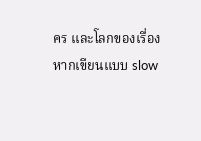คร และโลกของเรื่อง หากเขียนแบบ slow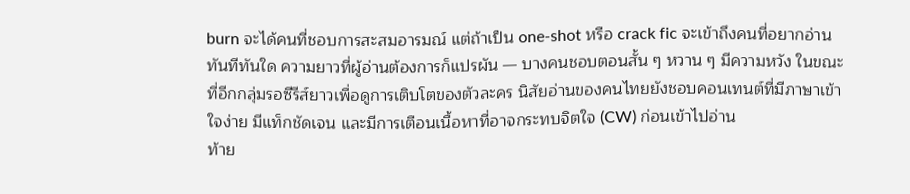burn จะได้คนที่ชอบการสะสมอารมณ์ แต่ถ้าเป็น one-shot หรือ crack fic จะเข้าถึงคนที่อยากอ่านทันทีทันใด ความยาวที่ผู้อ่านต้องการก็แปรผัน — บางคนชอบตอนสั้น ๆ หวาน ๆ มีความหวัง ในขณะที่อีกกลุ่มรอซีรีส์ยาวเพื่อดูการเติบโตของตัวละคร นิสัยอ่านของคนไทยยังชอบคอนเทนต์ที่มีภาษาเข้าใจง่าย มีแท็กชัดเจน และมีการเตือนเนื้อหาที่อาจกระทบจิตใจ (CW) ก่อนเข้าไปอ่าน
ท้าย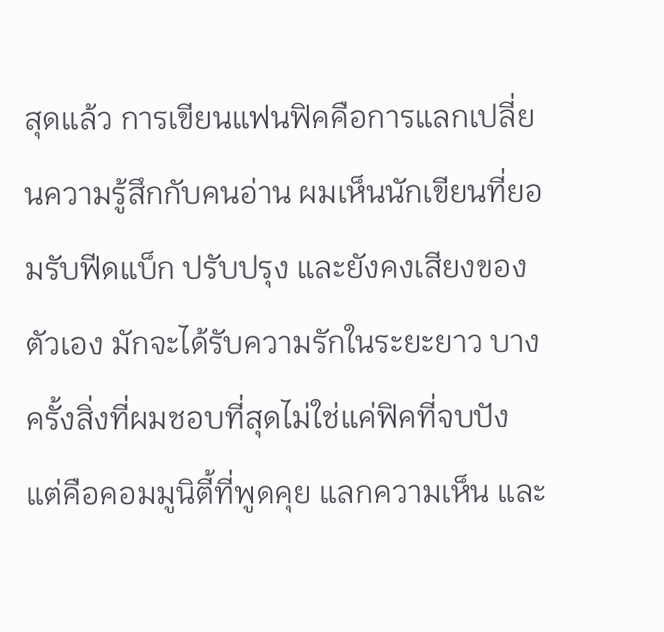สุดแล้ว การเขียนแฟนฟิคคือการแลกเปลี่ยนความรู้สึกกับคนอ่าน ผมเห็นนักเขียนที่ยอมรับฟีดแบ็ก ปรับปรุง และยังคงเสียงของตัวเอง มักจะได้รับความรักในระยะยาว บางครั้งสิ่งที่ผมชอบที่สุดไม่ใช่แค่ฟิคที่จบปัง แต่คือคอมมูนิตี้ที่พูดคุย แลกความเห็น และ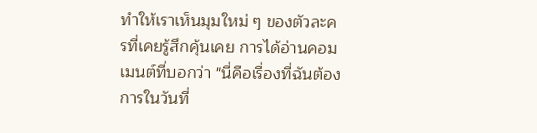ทำให้เราเห็นมุมใหม่ ๆ ของตัวละครที่เคยรู้สึกคุ้นเคย การได้อ่านคอมเมนต์ที่บอกว่า "นี่คือเรื่องที่ฉันต้องการในวันที่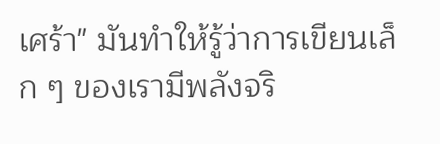เศร้า" มันทำให้รู้ว่าการเขียนเล็ก ๆ ของเรามีพลังจริ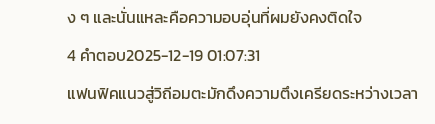ง ๆ และนั่นแหละคือความอบอุ่นที่ผมยังคงติดใจ
4 คำตอบ2025-12-19 01:07:31
แฟนฟิคแนวสู่วิถีอมตะมักดึงความตึงเครียดระหว่างเวลา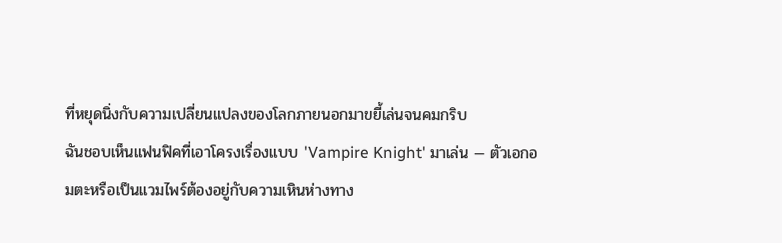ที่หยุดนิ่งกับความเปลี่ยนแปลงของโลกภายนอกมาขยี้เล่นจนคมกริบ
ฉันชอบเห็นแฟนฟิคที่เอาโครงเรื่องแบบ 'Vampire Knight' มาเล่น — ตัวเอกอมตะหรือเป็นแวมไพร์ต้องอยู่กับความเหินห่างทาง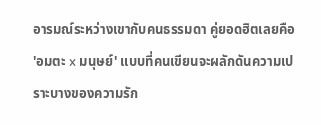อารมณ์ระหว่างเขากับคนธรรมดา คู่ยอดฮิตเลยคือ 'อมตะ x มนุษย์' แบบที่คนเขียนจะผลักดันความเปราะบางของความรัก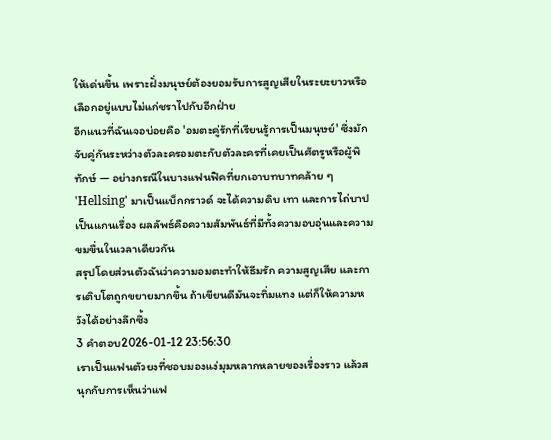ให้เด่นขึ้น เพราะฝั่งมนุษย์ต้องยอมรับการสูญเสียในระยะยาวหรือเลือกอยู่แบบไม่แก่ชราไปกับอีกฝ่าย
อีกแนวที่ฉันเจอบ่อยคือ 'อมตะคู่รักที่เรียนรู้การเป็นมนุษย์' ซึ่งมักจับคู่กันระหว่างตัวละครอมตะกับตัวละครที่เคยเป็นศัตรูหรือผู้พิทักษ์ — อย่างกรณีในบางแฟนฟิคที่ยกเอาบทบาทคล้าย ๆ 'Hellsing' มาเป็นแบ็กกราวด์ จะได้ความดิบ เทา และการไถ่บาปเป็นแกนเรื่อง ผลลัพธ์คือความสัมพันธ์ที่มีทั้งความอบอุ่นและความขมขื่นในเวลาเดียวกัน
สรุปโดยส่วนตัวฉันว่าความอมตะทำให้ธีมรัก ความสูญเสีย และการเติบโตถูกขยายมากขึ้น ถ้าเขียนดีมันจะทิ่มแทง แต่ก็ให้ความหวังได้อย่างลึกซึ้ง
3 คำตอบ2026-01-12 23:56:30
เราเป็นแฟนตัวยงที่ชอบมองแง่มุมหลากหลายของเรื่องราว แล้วสนุกกับการเห็นว่าแฟ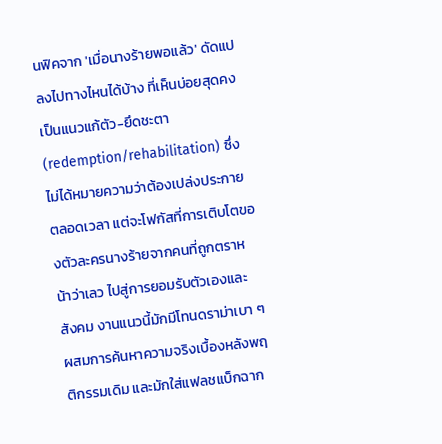นฟิคจาก 'เมื่อนางร้ายพอแล้ว' ดัดแปลงไปทางไหนได้บ้าง ที่เห็นบ่อยสุดคงเป็นแนวแก้ตัว-ยึดชะตา (redemption/rehabilitation) ซึ่งไม่ได้หมายความว่าต้องเปล่งประกายตลอดเวลา แต่จะโฟกัสที่การเติบโตของตัวละครนางร้ายจากคนที่ถูกตราหน้าว่าเลว ไปสู่การยอมรับตัวเองและสังคม งานแนวนี้มักมีโทนดราม่าเบา ๆ ผสมการค้นหาความจริงเบื้องหลังพฤติกรรมเดิม และมักใส่แฟลชแบ็กฉาก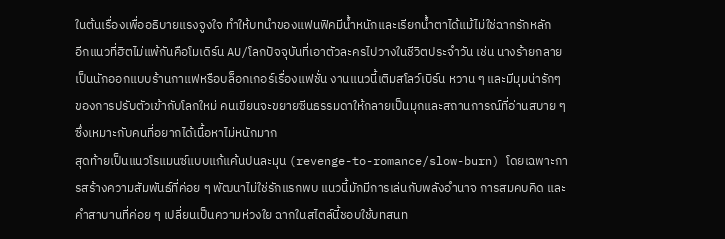ในต้นเรื่องเพื่ออธิบายแรงจูงใจ ทำให้บทนำของแฟนฟิคมีน้ำหนักและเรียกน้ำตาได้แม้ไม่ใช่ฉากรักหลัก
อีกแนวที่ฮิตไม่แพ้กันคือโมเดิร์น AU/โลกปัจจุบันที่เอาตัวละครไปวางในชีวิตประจำวัน เช่น นางร้ายกลายเป็นนักออกแบบร้านกาแฟหรือบล็อกเกอร์เรื่องแฟชั่น งานแนวนี้เติมสโลว์เบิร์น หวาน ๆ และมีมุมน่ารักๆ ของการปรับตัวเข้ากับโลกใหม่ คนเขียนจะขยายซีนธรรมดาให้กลายเป็นมุกและสถานการณ์ที่อ่านสบาย ๆ ซึ่งเหมาะกับคนที่อยากได้เนื้อหาไม่หนักมาก
สุดท้ายเป็นแนวโรแมนซ์แบบแก้แค้นปนละมุน (revenge-to-romance/slow-burn) โดยเฉพาะการสร้างความสัมพันธ์ที่ค่อย ๆ พัฒนาไม่ใช่รักแรกพบ แนวนี้มักมีการเล่นกับพลังอำนาจ การสมคบคิด และคำสาบานที่ค่อย ๆ เปลี่ยนเป็นความห่วงใย ฉากในสไตล์นี้ชอบใช้บทสนท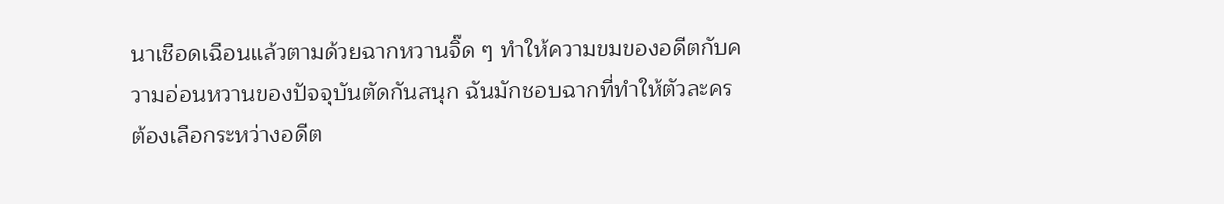นาเชือดเฉือนแล้วตามด้วยฉากหวานจิ๊ด ๆ ทำให้ความขมของอดีตกับความอ่อนหวานของปัจจุบันตัดกันสนุก ฉันมักชอบฉากที่ทำให้ตัวละครต้องเลือกระหว่างอดีต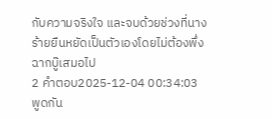กับความจริงใจ และจบด้วยช่วงที่นางร้ายยืนหยัดเป็นตัวเองโดยไม่ต้องพึ่งฉากบู๊เสมอไป
2 คำตอบ2025-12-04 00:34:03
พูดกัน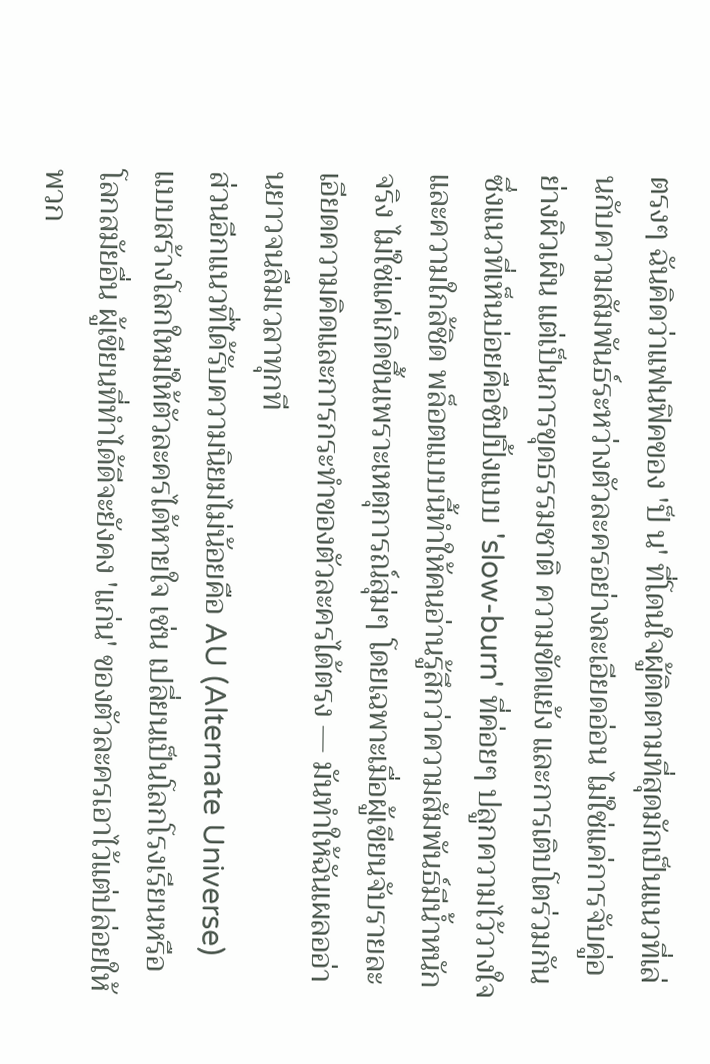ตรงๆ ฉันคิดว่าแฟนฟิคของ 'ป็ น' ที่โดนใจผู้ติดตามที่สุดมักเป็นแนวที่เล่นกับความสัมพันธ์ระหว่างตัวละครอย่างละเอียดอ่อน ไม่ใช่แค่การจับคู่อย่างผิวเผิน แต่เป็นการขุดธรรมชาติ ความขัดแย้ง และการเติบโตร่วมกัน ซึ่งแนวที่เห็นบ่อยคือชิปปิ้งแบบ 'slow-burn' ที่ค่อยๆ ปลูกความไว้วางใจและความใกล้ชิด พล็อตแบบนี้ทำให้คนอ่านรู้สึกว่าความสัมพันธ์มีน้ำหนักจริง ไม่ใช่แค่เกิดขึ้นเพราะเหตุการณ์สุ่มๆ โดยเฉพาะเมื่อผู้เขียนจับรายละเอียดความคิดและการกระทำของตัวละครได้ตรง — มันทำให้ฉันเผลออ่านยาวจนลืมเวลาทุกที
ส่วนอีกแนวที่ได้รับความนิยมไม่น้อยคือ AU (Alternate Universe) แบบสร้างโลกใหม่ให้ตัวละครได้หายใจ เช่น เปลี่ยนเป็นโลกโรงเรียนหรือโลกสมัยอื่น ผู้เขียนที่ทำได้ดีจะยังคง 'แก่น' ของตัวละครเอาไว้แต่ปล่อยให้พวก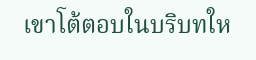เขาโต้ตอบในบริบทให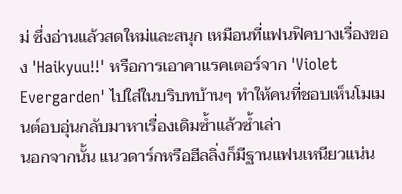ม่ ซึ่งอ่านแล้วสดใหม่และสนุก เหมือนที่แฟนฟิคบางเรื่องของ 'Haikyuu!!' หรือการเอาคาแรคเตอร์จาก 'Violet Evergarden' ไปใส่ในบริบทบ้านๆ ทำให้คนที่ชอบเห็นโมเมนต์อบอุ่นกลับมาหาเรื่องเดิมซ้ำแล้วซ้ำเล่า
นอกจากนั้น แนวดาร์กหรือฮีลลิ่งก็มีฐานแฟนเหนียวแน่น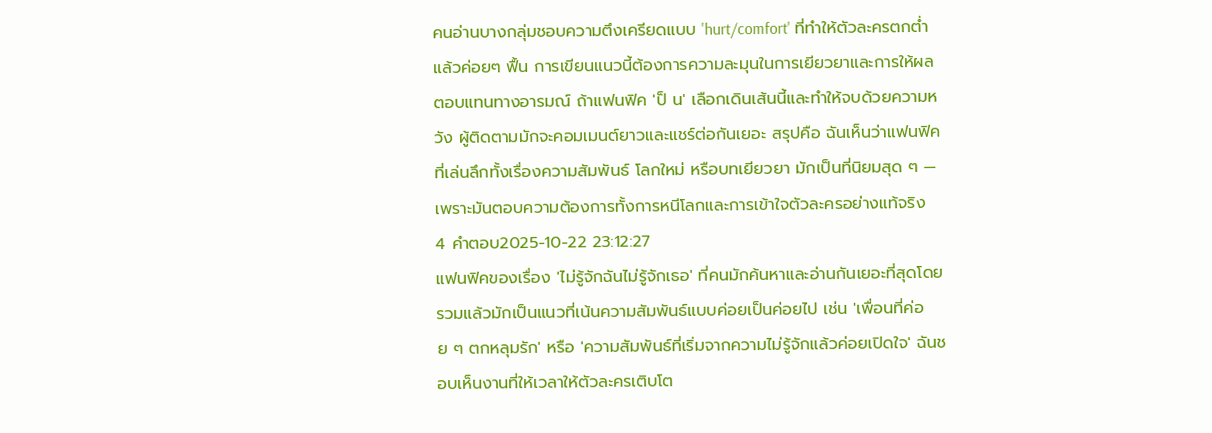คนอ่านบางกลุ่มชอบความตึงเครียดแบบ 'hurt/comfort' ที่ทำให้ตัวละครตกต่ำแล้วค่อยๆ ฟื้น การเขียนแนวนี้ต้องการความละมุนในการเยียวยาและการให้ผลตอบแทนทางอารมณ์ ถ้าแฟนฟิค 'ป็ น' เลือกเดินเส้นนี้และทำให้จบด้วยความหวัง ผู้ติดตามมักจะคอมเมนต์ยาวและแชร์ต่อกันเยอะ สรุปคือ ฉันเห็นว่าแฟนฟิคที่เล่นลึกทั้งเรื่องความสัมพันธ์ โลกใหม่ หรือบทเยียวยา มักเป็นที่นิยมสุด ๆ — เพราะมันตอบความต้องการทั้งการหนีโลกและการเข้าใจตัวละครอย่างแท้จริง
4 คำตอบ2025-10-22 23:12:27
แฟนฟิคของเรื่อง 'ไม่รู้จักฉันไม่รู้จักเธอ' ที่คนมักค้นหาและอ่านกันเยอะที่สุดโดยรวมแล้วมักเป็นแนวที่เน้นความสัมพันธ์แบบค่อยเป็นค่อยไป เช่น 'เพื่อนที่ค่อย ๆ ตกหลุมรัก' หรือ 'ความสัมพันธ์ที่เริ่มจากความไม่รู้จักแล้วค่อยเปิดใจ' ฉันชอบเห็นงานที่ให้เวลาให้ตัวละครเติบโต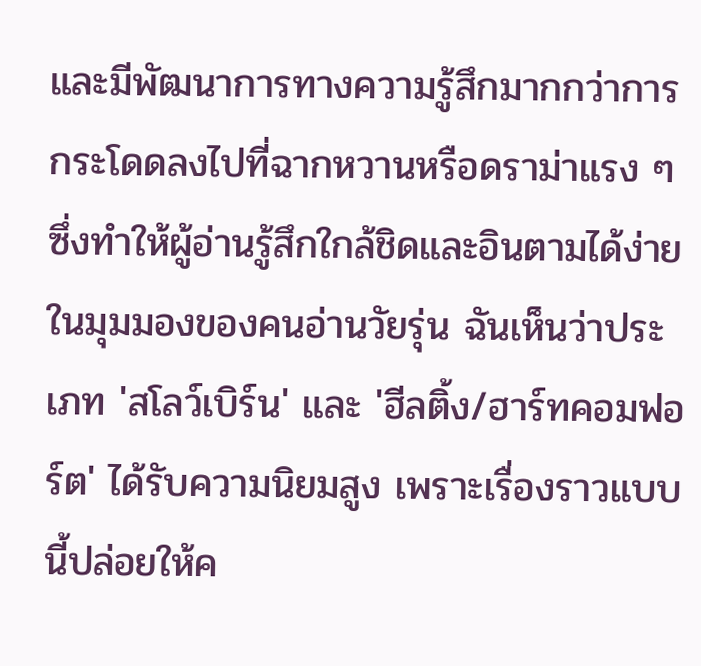และมีพัฒนาการทางความรู้สึกมากกว่าการกระโดดลงไปที่ฉากหวานหรือดราม่าแรง ๆ ซึ่งทำให้ผู้อ่านรู้สึกใกล้ชิดและอินตามได้ง่าย
ในมุมมองของคนอ่านวัยรุ่น ฉันเห็นว่าประเภท 'สโลว์เบิร์น' และ 'ฮีลติ้ง/ฮาร์ทคอมฟอร์ต' ได้รับความนิยมสูง เพราะเรื่องราวแบบนี้ปล่อยให้ค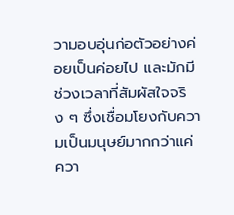วามอบอุ่นก่อตัวอย่างค่อยเป็นค่อยไป และมักมีช่วงเวลาที่สัมผัสใจจริง ๆ ซึ่งเชื่อมโยงกับความเป็นมนุษย์มากกว่าแค่ควา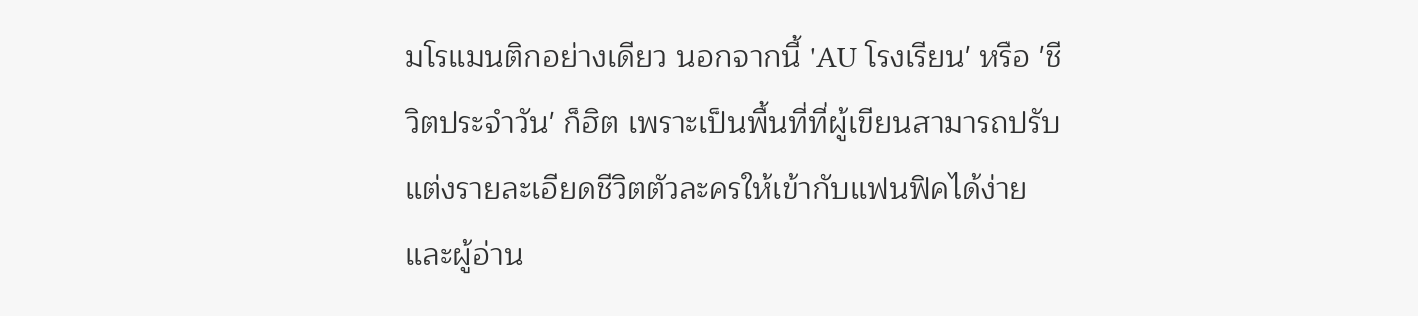มโรแมนติกอย่างเดียว นอกจากนี้ 'AU โรงเรียน' หรือ 'ชีวิตประจำวัน' ก็ฮิต เพราะเป็นพื้นที่ที่ผู้เขียนสามารถปรับแต่งรายละเอียดชีวิตตัวละครให้เข้ากับแฟนฟิคได้ง่าย และผู้อ่าน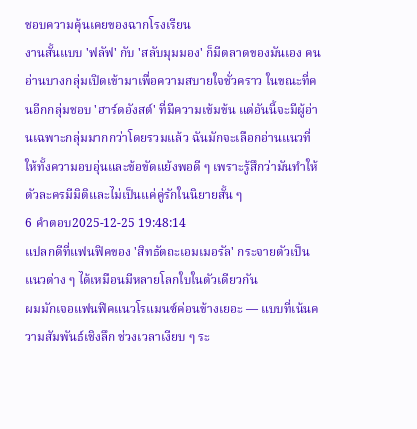ชอบความคุ้นเคยของฉากโรงเรียน
งานสั้นแบบ 'ฟลัฟ' กับ 'สลับมุมมอง' ก็มีตลาดของมันเอง คนอ่านบางกลุ่มเปิดเข้ามาเพื่อความสบายใจชั่วคราว ในขณะที่คนอีกกลุ่มชอบ 'ฮาร์ดอังสต์' ที่มีความเข้มข้น แต่อันนี้จะมีผู้อ่านเฉพาะกลุ่มมากกว่าโดยรวมแล้ว ฉันมักจะเลือกอ่านแนวที่ให้ทั้งความอบอุ่นและข้อขัดแย้งพอดี ๆ เพราะรู้สึกว่ามันทำให้ตัวละครมีมิติและไม่เป็นแค่คู่รักในนิยายสั้น ๆ
6 คำตอบ2025-12-25 19:48:14
แปลกดีที่แฟนฟิคของ 'สิทธัตถะเอมเมอรัล' กระจายตัวเป็นแนวต่าง ๆ ได้เหมือนมีหลายโลกใบในตัวเดียวกัน
ผมมักเจอแฟนฟิคแนวโรแมนซ์ค่อนข้างเยอะ — แบบที่เน้นความสัมพันธ์เชิงลึก ช่วงเวลาเงียบ ๆ ระ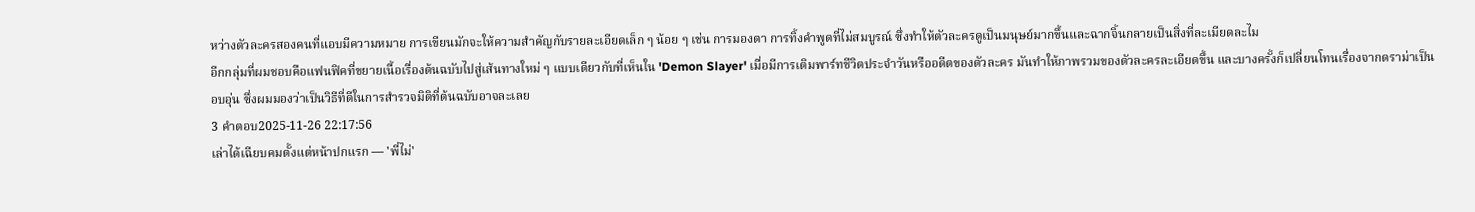หว่างตัวละครสองคนที่แอบมีความหมาย การเขียนมักจะให้ความสำคัญกับรายละเอียดเล็ก ๆ น้อย ๆ เช่น การมองตา การทิ้งคำพูดที่ไม่สมบูรณ์ ซึ่งทำให้ตัวละครดูเป็นมนุษย์มากขึ้นและฉากจิ้นกลายเป็นสิ่งที่ละเมียดละไม
อีกกลุ่มที่ผมชอบคือแฟนฟิคที่ขยายเนื้อเรื่องต้นฉบับไปสู่เส้นทางใหม่ ๆ แบบเดียวกับที่เห็นใน 'Demon Slayer' เมื่อมีการเติมพาร์ทชีวิตประจำวันหรืออดีตของตัวละคร มันทำให้ภาพรวมของตัวละครละเอียดขึ้น และบางครั้งก็เปลี่ยนโทนเรื่องจากดราม่าเป็นอบอุ่น ซึ่งผมมองว่าเป็นวิธีที่ดีในการสำรวจมิติที่ต้นฉบับอาจละเลย
3 คำตอบ2025-11-26 22:17:56
เล่าได้เฉียบคมตั้งแต่หน้าปกแรก — 'พี่ไม่'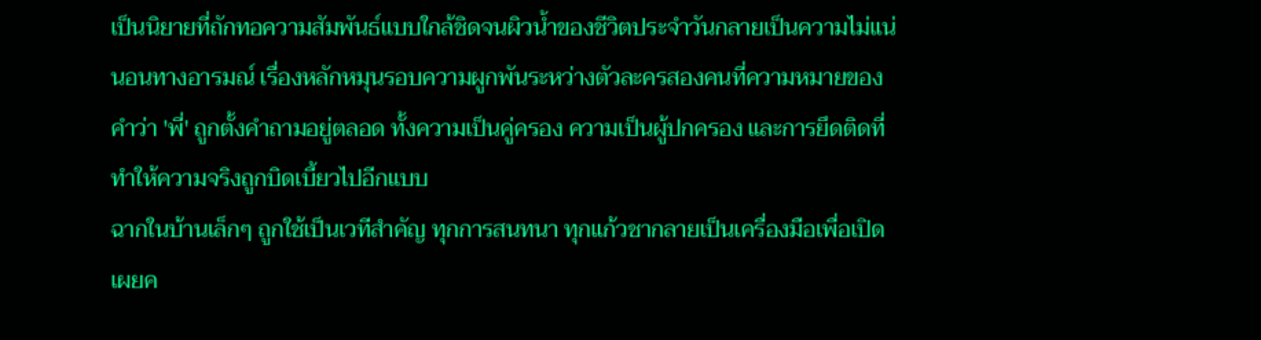เป็นนิยายที่ถักทอความสัมพันธ์แบบใกล้ชิดจนผิวน้ำของชีวิตประจำวันกลายเป็นความไม่แน่นอนทางอารมณ์ เรื่องหลักหมุนรอบความผูกพันระหว่างตัวละครสองคนที่ความหมายของคำว่า 'พี่' ถูกตั้งคำถามอยู่ตลอด ทั้งความเป็นคู่ครอง ความเป็นผู้ปกครอง และการยึดติดที่ทำให้ความจริงถูกบิดเบี้ยวไปอีกแบบ
ฉากในบ้านเล็กๆ ถูกใช้เป็นเวทีสำคัญ ทุกการสนทนา ทุกแก้วชากลายเป็นเครื่องมือเพื่อเปิดเผยค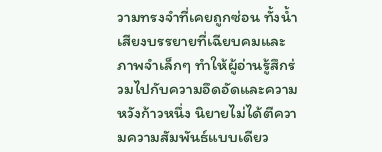วามทรงจำที่เคยถูกซ่อน ทั้งน้ำเสียงบรรยายที่เฉียบคมและภาพจำเล็กๆ ทำให้ผู้อ่านรู้สึกร่วมไปกับความอึดอัดและความหวังก้าวหนึ่ง นิยายไม่ได้ตีความความสัมพันธ์แบบเดียว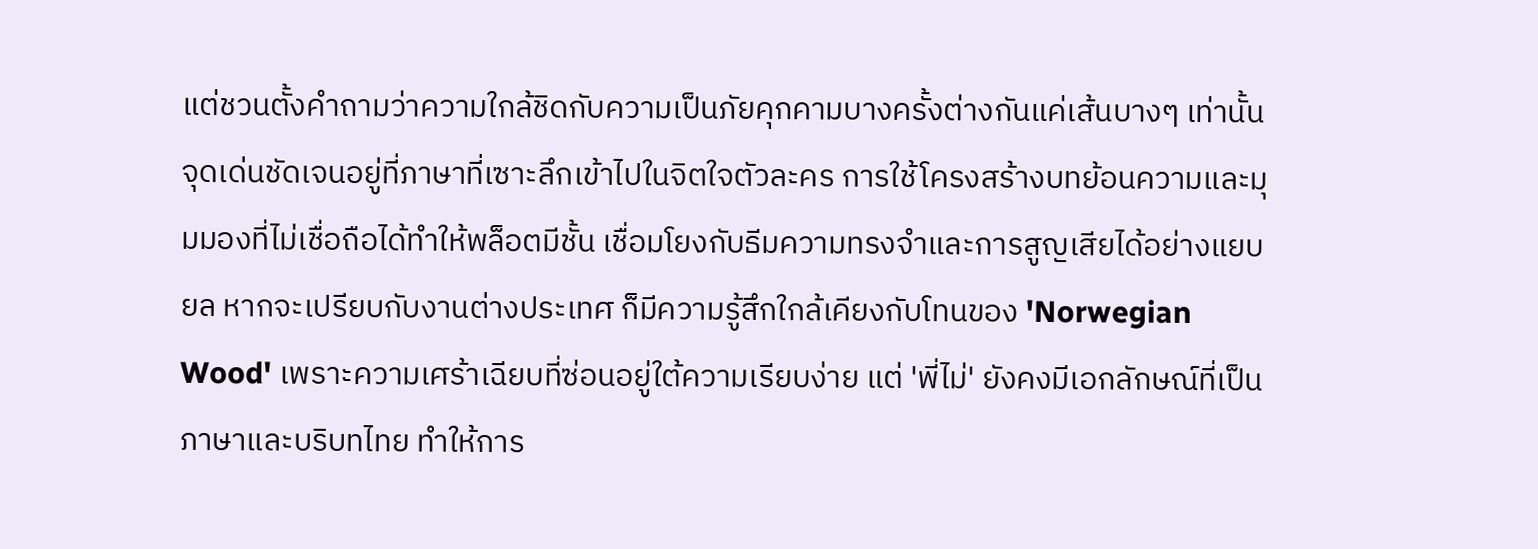แต่ชวนตั้งคำถามว่าความใกล้ชิดกับความเป็นภัยคุกคามบางครั้งต่างกันแค่เส้นบางๆ เท่านั้น
จุดเด่นชัดเจนอยู่ที่ภาษาที่เซาะลึกเข้าไปในจิตใจตัวละคร การใช้โครงสร้างบทย้อนความและมุมมองที่ไม่เชื่อถือได้ทำให้พล็อตมีชั้น เชื่อมโยงกับธีมความทรงจำและการสูญเสียได้อย่างแยบยล หากจะเปรียบกับงานต่างประเทศ ก็มีความรู้สึกใกล้เคียงกับโทนของ 'Norwegian Wood' เพราะความเศร้าเฉียบที่ซ่อนอยู่ใต้ความเรียบง่าย แต่ 'พี่ไม่' ยังคงมีเอกลักษณ์ที่เป็นภาษาและบริบทไทย ทำให้การ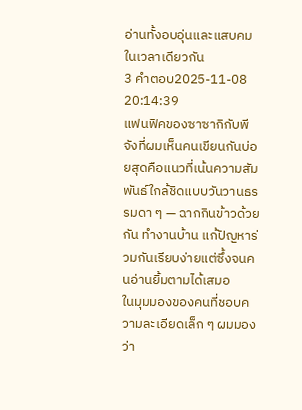อ่านทั้งอบอุ่นและแสบคมในเวลาเดียวกัน
3 คำตอบ2025-11-08 20:14:39
แฟนฟิคของซาซากิกับพีจังที่ผมเห็นคนเขียนกันบ่อยสุดคือแนวที่เน้นความสัมพันธ์ใกล้ชิดแบบวันวานธรรมดา ๆ — ฉากกินข้าวด้วยกัน ทำงานบ้าน แก้ปัญหาร่วมกันเรียบง่ายแต่ซึ้งจนคนอ่านยิ้มตามได้เสมอ
ในมุมมองของคนที่ชอบความละเอียดเล็ก ๆ ผมมองว่า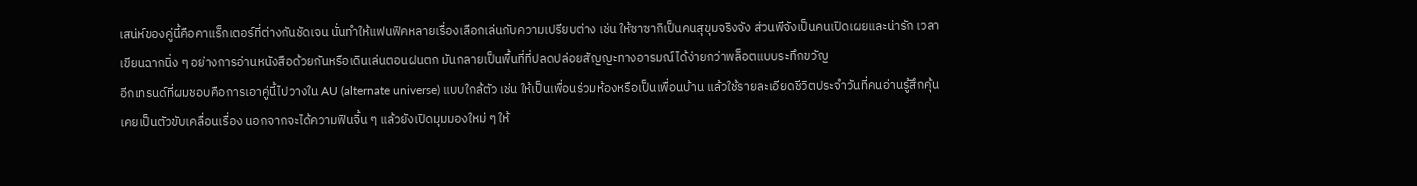เสน่ห์ของคู่นี้คือคาแร็กเตอร์ที่ต่างกันชัดเจน นั่นทำให้แฟนฟิคหลายเรื่องเลือกเล่นกับความเปรียบต่าง เช่น ให้ซาซากิเป็นคนสุขุมจริงจัง ส่วนพีจังเป็นคนเปิดเผยและน่ารัก เวลาเขียนฉากนิ่ง ๆ อย่างการอ่านหนังสือด้วยกันหรือเดินเล่นตอนฝนตก มันกลายเป็นพื้นที่ที่ปลดปล่อยสัญญะทางอารมณ์ได้ง่ายกว่าพล็อตแบบระทึกขวัญ
อีกเทรนด์ที่ผมชอบคือการเอาคู่นี้ไปวางใน AU (alternate universe) แบบใกล้ตัว เช่น ให้เป็นเพื่อนร่วมห้องหรือเป็นเพื่อนบ้าน แล้วใช้รายละเอียดชีวิตประจำวันที่คนอ่านรู้สึกคุ้นเคยเป็นตัวขับเคลื่อนเรื่อง นอกจากจะได้ความฟินจิ้น ๆ แล้วยังเปิดมุมมองใหม่ ๆ ให้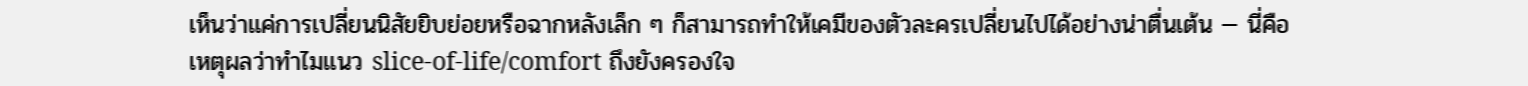เห็นว่าแค่การเปลี่ยนนิสัยยิบย่อยหรือฉากหลังเล็ก ๆ ก็สามารถทำให้เคมีของตัวละครเปลี่ยนไปได้อย่างน่าตื่นเต้น — นี่คือเหตุผลว่าทำไมแนว slice-of-life/comfort ถึงยังครองใจ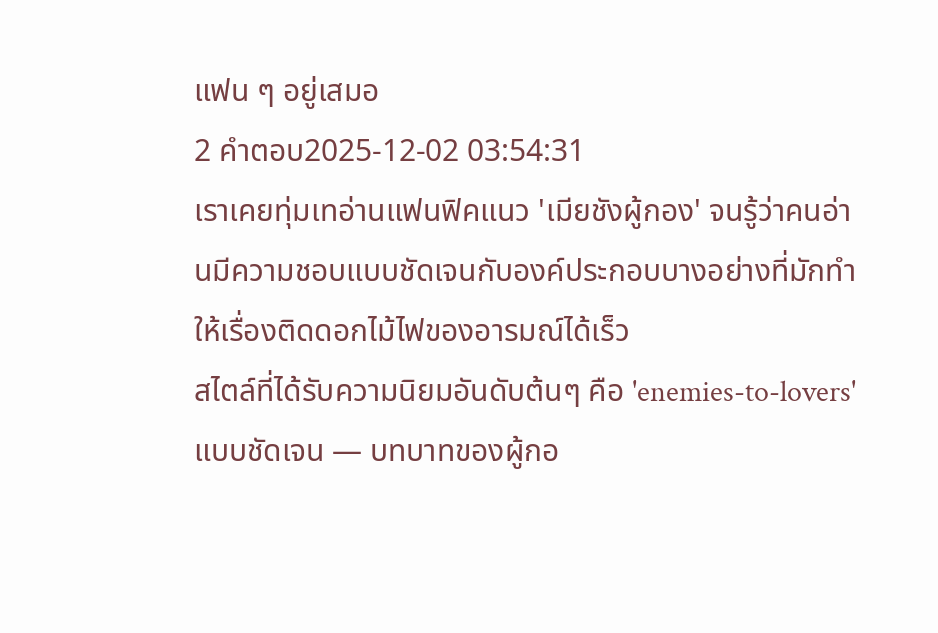แฟน ๆ อยู่เสมอ
2 คำตอบ2025-12-02 03:54:31
เราเคยทุ่มเทอ่านแฟนฟิคแนว 'เมียชังผู้กอง' จนรู้ว่าคนอ่านมีความชอบแบบชัดเจนกับองค์ประกอบบางอย่างที่มักทำให้เรื่องติดดอกไม้ไฟของอารมณ์ได้เร็ว
สไตล์ที่ได้รับความนิยมอันดับต้นๆ คือ 'enemies-to-lovers' แบบชัดเจน — บทบาทของผู้กอ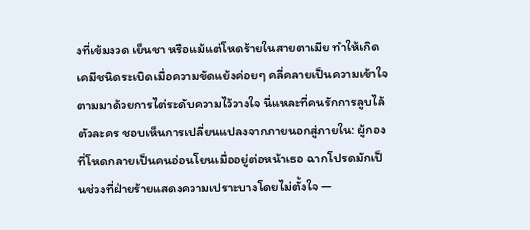งที่เข้มงวด เย็นชา หรือแม้แต่โหดร้ายในสายตาเมีย ทำให้เกิดเคมีชนิดระเบิดเมื่อความขัดแย้งค่อยๆ คลี่คลายเป็นความเข้าใจ ตามมาด้วยการไต่ระดับความไว้วางใจ นี่แหละที่คนรักการลูบไล้ตัวละคร ชอบเห็นการเปลี่ยนแปลงจากภายนอกสู่ภายใน: ผู้กองที่โหดกลายเป็นคนอ่อนโยนเมื่ออยู่ต่อหน้าเธอ ฉากโปรดมักเป็นช่วงที่ฝ่ายร้ายแสดงความเปราะบางโดยไม่ตั้งใจ —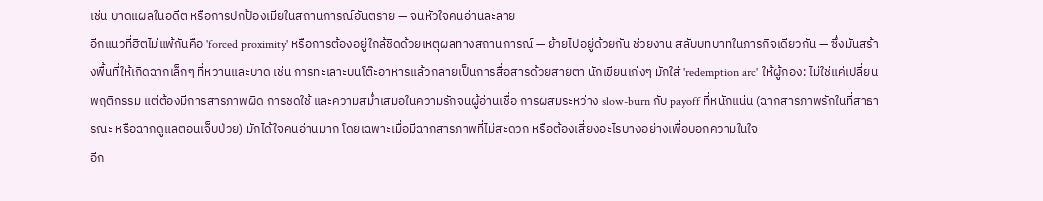เช่น บาดแผลในอดีต หรือการปกป้องเมียในสถานการณ์อันตราย — จนหัวใจคนอ่านละลาย
อีกแนวที่ฮิตไม่แพ้กันคือ 'forced proximity' หรือการต้องอยู่ใกล้ชิดด้วยเหตุผลทางสถานการณ์ — ย้ายไปอยู่ด้วยกัน ช่วยงาน สลับบทบาทในภารกิจเดียวกัน — ซึ่งมันสร้างพื้นที่ให้เกิดฉากเล็กๆ ที่หวานและบาด เช่น การทะเลาะบนโต๊ะอาหารแล้วกลายเป็นการสื่อสารด้วยสายตา นักเขียนเก่งๆ มักใส่ 'redemption arc' ให้ผู้กอง: ไม่ใช่แค่เปลี่ยนพฤติกรรม แต่ต้องมีการสารภาพผิด การชดใช้ และความสม่ำเสมอในความรักจนผู้อ่านเชื่อ การผสมระหว่าง slow-burn กับ payoff ที่หนักแน่น (ฉากสารภาพรักในที่สาธารณะ หรือฉากดูแลตอนเจ็บป่วย) มักได้ใจคนอ่านมาก โดยเฉพาะเมื่อมีฉากสารภาพที่ไม่สะดวก หรือต้องเสี่ยงอะไรบางอย่างเพื่อบอกความในใจ
อีก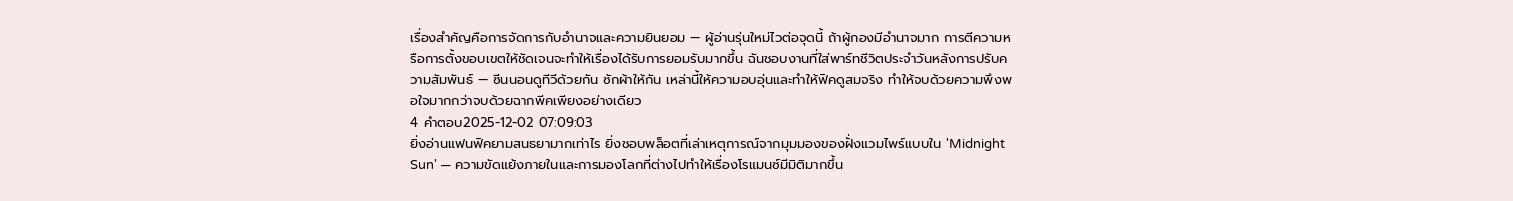เรื่องสำคัญคือการจัดการกับอำนาจและความยินยอม — ผู้อ่านรุ่นใหม่ไวต่อจุดนี้ ถ้าผู้กองมีอำนาจมาก การตีความหรือการตั้งขอบเขตให้ชัดเจนจะทำให้เรื่องได้รับการยอมรับมากขึ้น ฉันชอบงานที่ใส่พาร์ทชีวิตประจำวันหลังการปรับความสัมพันธ์ — ซีนนอนดูทีวีด้วยกัน ซักผ้าให้กัน เหล่านี้ให้ความอบอุ่นและทำให้ฟิคดูสมจริง ทำให้จบด้วยความพึงพอใจมากกว่าจบด้วยฉากพีคเพียงอย่างเดียว
4 คำตอบ2025-12-02 07:09:03
ยิ่งอ่านแฟนฟิคยามสนธยามากเท่าไร ยิ่งชอบพล็อตที่เล่าเหตุการณ์จากมุมมองของฝั่งแวมไพร์แบบใน 'Midnight Sun' — ความขัดแย้งภายในและการมองโลกที่ต่างไปทำให้เรื่องโรแมนซ์มีมิติมากขึ้น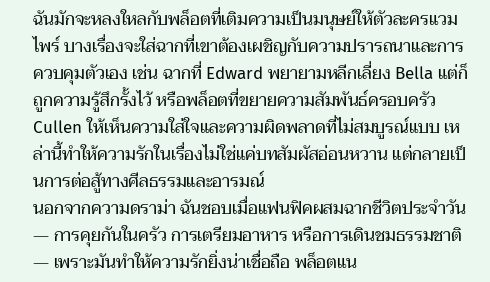ฉันมักจะหลงใหลกับพล็อตที่เติมความเป็นมนุษย์ให้ตัวละครแวมไพร์ บางเรื่องจะใส่ฉากที่เขาต้องเผชิญกับความปรารถนาและการควบคุมตัวเอง เช่น ฉากที่ Edward พยายามหลีกเลี่ยง Bella แต่ก็ถูกความรู้สึกรั้งไว้ หรือพล็อตที่ขยายความสัมพันธ์ครอบครัว Cullen ให้เห็นความใส่ใจและความผิดพลาดที่ไม่สมบูรณ์แบบ เหล่านี้ทำให้ความรักในเรื่องไม่ใช่แค่บทสัมผัสอ่อนหวาน แต่กลายเป็นการต่อสู้ทางศีลธรรมและอารมณ์
นอกจากความดราม่า ฉันชอบเมื่อแฟนฟิคผสมฉากชีวิตประจำวัน — การคุยกันในครัว การเตรียมอาหาร หรือการเดินชมธรรมชาติ — เพราะมันทำให้ความรักยิ่งน่าเชื่อถือ พล็อตแน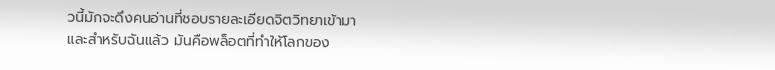วนี้มักจะดึงคนอ่านที่ชอบรายละเอียดจิตวิทยาเข้ามา และสำหรับฉันแล้ว มันคือพล็อตที่ทำให้โลกของ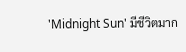'Midnight Sun' มีชีวิตมาก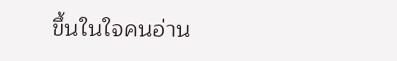ขึ้นในใจคนอ่าน